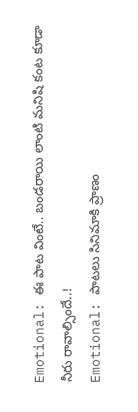Emotional: ఈ పాట వింటే.. బండరాయి లాంటి మనిషి కంట కూడా నీరు రావాల్సిందే..!
Emotional: పాటలు సినిమాకి ప్రాణం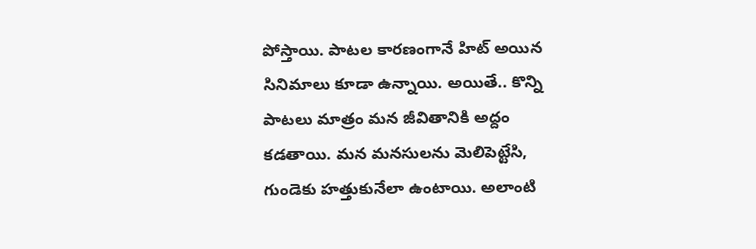పోస్తాయి. పాటల కారణంగానే హిట్ అయిన సినిమాలు కూడా ఉన్నాయి. అయితే.. కొన్ని పాటలు మాత్రం మన జీవితానికి అద్దం కడతాయి. మన మనసులను మెలిపెట్టేసి, గుండెకు హత్తుకునేలా ఉంటాయి. అలాంటి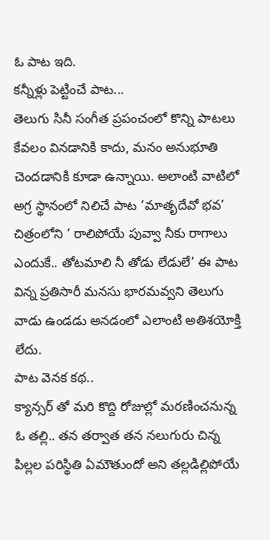ఓ పాట ఇది.
కన్నీళ్లు పెట్టించే పాట...
తెలుగు సినీ సంగీత ప్రపంచంలో కొన్ని పాటలు కేవలం వినడానికి కాదు, మనం అనుభూతి చెందడానికి కూడా ఉన్నాయి. అలాంటి వాటిలో అగ్ర స్థానంలో నిలిచే పాట ‘మాతృదేవో భవ’ చిత్రంలోని ‘ రాలిపోయే పువ్వా నీకు రాగాలు ఎందుకే.. తోటమాలి నీ తోడు లేడులే’ ఈ పాట విన్న ప్రతిసారీ మనసు భారమవ్వని తెలుగు వాడు ఉండడు అనడంలో ఎలాంటి అతిశయోక్తి లేదు.
పాట వెనక కథ..
క్యాన్సర్ తో మరి కొద్ది రోజుల్లో మరణించనున్న ఓ తల్లి.. తన తర్వాత తన నలుగురు చిన్న పిల్లల పరిస్థితి ఏమౌతుందో అని తల్లడిల్లిపోయే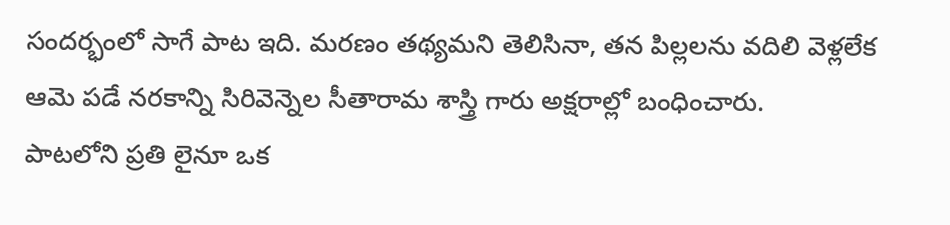సందర్భంలో సాగే పాట ఇది. మరణం తథ్యమని తెలిసినా, తన పిల్లలను వదిలి వెళ్లలేక ఆమె పడే నరకాన్ని సిరివెన్నెల సీతారామ శాస్త్రి గారు అక్షరాల్లో బంధించారు.
పాటలోని ప్రతి లైనూ ఒక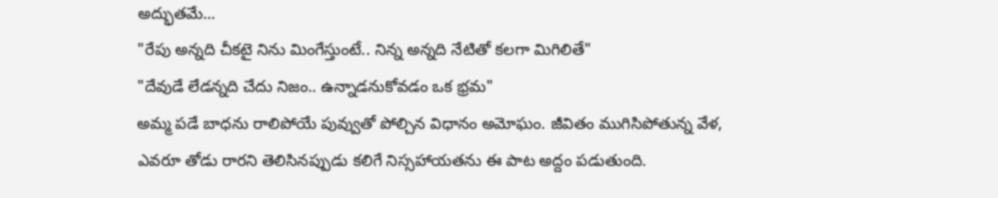అద్భుతమే...
"రేపు అన్నది చీకటై నిను మింగేస్తుంటే.. నిన్న అన్నది నేటితో కలగా మిగిలితే"
"దేవుడే లేడన్నది చేదు నిజం.. ఉన్నాడనుకోవడం ఒక భ్రమ"
అమ్మ పడే బాధను రాలిపోయే పువ్వుతో పోల్చిన విధానం అమోఘం. జీవితం ముగిసిపోతున్న వేళ, ఎవరూ తోడు రారని తెలిసినప్పుడు కలిగే నిస్సహాయతను ఈ పాట అద్దం పడుతుంది.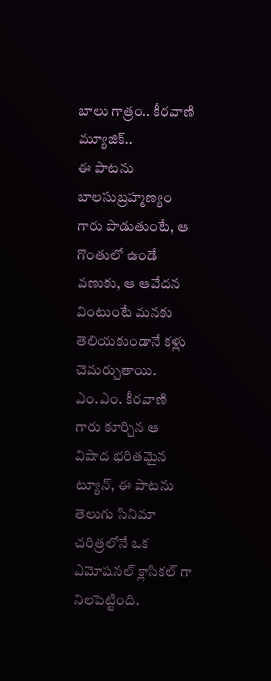బాలు గాత్రం.. కీరవాణి మ్యూజిక్..
ఈ పాటను బాలసుబ్రహ్మణ్యం గారు పాడుతుంటే, ఆ గొంతులో ఉండే వణుకు, ఆ ఆవేదన వింటుంటే మనకు తెలియకుండానే కళ్లు చెమర్చుతాయి. ఎం.ఎం. కీరవాణి గారు కూర్చిన ఆ విషాద భరితమైన ట్యూన్, ఈ పాటను తెలుగు సినిమా చరిత్రలోనే ఒక ఎమోషనల్ క్లాసికల్ గా నిలపెట్టింది.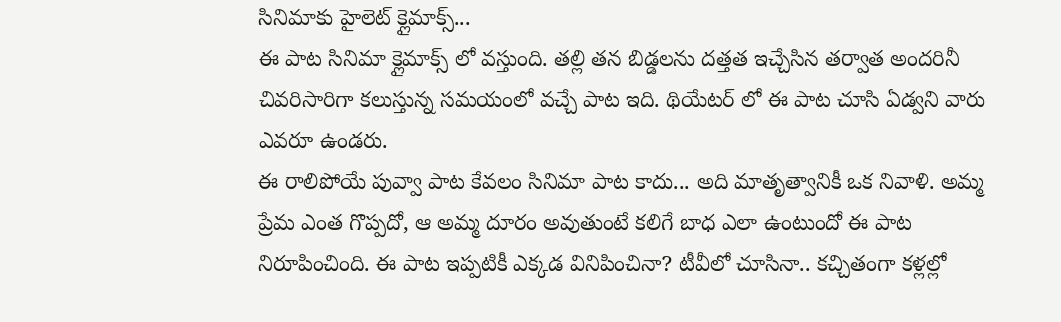సినిమాకు హైలెట్ క్లైమాక్స్...
ఈ పాట సినిమా క్లైమాక్స్ లో వస్తుంది. తల్లి తన బిడ్డలను దత్తత ఇచ్చేసిన తర్వాత అందరినీ చివరిసారిగా కలుస్తున్న సమయంలో వచ్చే పాట ఇది. థియేటర్ లో ఈ పాట చూసి ఏడ్వని వారు ఎవరూ ఉండరు.
ఈ రాలిపోయే పువ్వా పాట కేవలం సినిమా పాట కాదు... అది మాతృత్వానికీ ఒక నివాళి. అమ్మ ప్రేమ ఎంత గొప్పదో, ఆ అమ్మ దూరం అవుతుంటే కలిగే బాధ ఎలా ఉంటుందో ఈ పాట నిరూపించింది. ఈ పాట ఇప్పటికీ ఎక్కడ వినిపించినా? టీవీలో చూసినా.. కచ్చితంగా కళ్లల్లో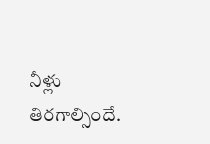నీళ్లు తిరగాల్సిందే.